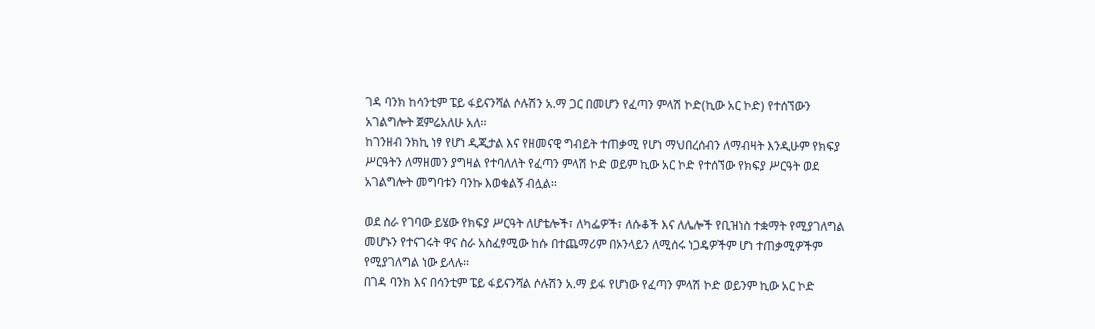ገዳ ባንክ ከሳንቲም ፔይ ፋይናንሻል ሶሉሽን አ.ማ ጋር በመሆን የፈጣን ምላሽ ኮድ(ኪው አር ኮድ) የተሰኘውን አገልግሎት ጀምሬአለሁ አለ፡፡
ከገንዘብ ንክኪ ነፃ የሆነ ዲጂታል እና የዘመናዊ ግብይት ተጠቃሚ የሆነ ማህበረሰብን ለማብዛት እንዲሁም የክፍያ ሥርዓትን ለማዘመን ያግዛል የተባለለት የፈጣን ምላሽ ኮድ ወይም ኪው አር ኮድ የተሰኘው የክፍያ ሥርዓት ወደ አገልግሎት መግባቱን ባንኩ እወቁልኝ ብሏል፡፡

ወደ ስራ የገባው ይሄው የክፍያ ሥርዓት ለሆቴሎች፣ ለካፌዎች፣ ለሱቆች እና ለሌሎች የቢዝነስ ተቋማት የሚያገለግል መሆኑን የተናገሩት ዋና ስራ አስፈፃሚው ከሱ በተጨማሪም በኦንላይን ለሚሰሩ ነጋዴዎችም ሆነ ተጠቃሚዎችም የሚያገለግል ነው ይላሉ፡፡
በገዳ ባንክ እና በሳንቲም ፔይ ፋይናንሻል ሶሉሽን አ.ማ ይፋ የሆነው የፈጣን ምላሽ ኮድ ወይንም ኪው አር ኮድ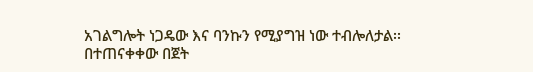አገልግሎት ነጋዴው እና ባንኩን የሚያግዝ ነው ተብሎለታል፡፡
በተጠናቀቀው በጀት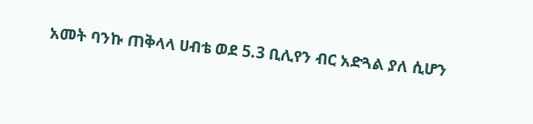አመት ባንኩ ጠቅላላ ሀብቴ ወደ 5.3 ቢሊየን ብር አድጓል ያለ ሲሆን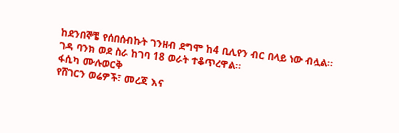ከደንበኞቼ የሰበሰብኩት ገንዘብ ደግሞ ከ4 ቢሊየን ብር በላይ ነው ብሏል፡፡
ገዳ ባንክ ወደ ስራ ከገባ 18 ወራት ተቆጥረዋል፡፡
ፋሲካ ሙሉወርቅ
የሸገርን ወሬዎች፣ መረጃ እና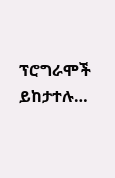ፕሮግራሞች ይከታተሉ…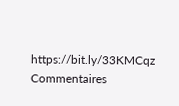https://bit.ly/33KMCqz
Commentaires